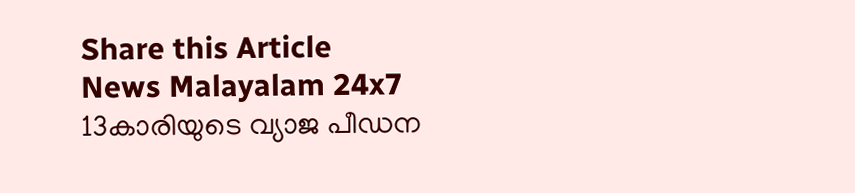Share this Article
News Malayalam 24x7
13കാരിയുടെ വ്യാജ പീഡന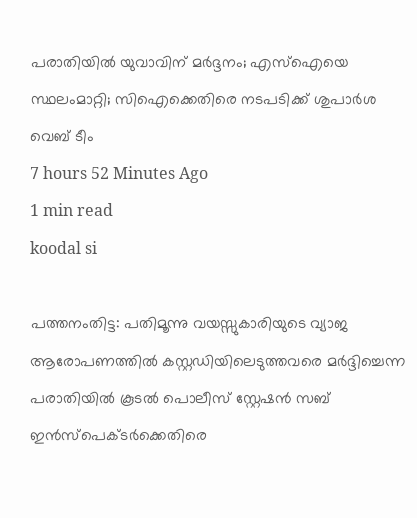പരാതിയില്‍ യുവാവിന് മർദ്ദനം; എസ്‌ഐയെ സ്ഥലംമാറ്റി; സിഐക്കെതിരെ നടപടിക്ക് ശുപാര്‍ശ
വെബ് ടീം
7 hours 52 Minutes Ago
1 min read
koodal si

പത്തനംതിട്ട: പതിമൂന്നു വയസ്സുകാരിയുടെ വ്യാജ ആരോപണത്തില്‍ കസ്റ്റഡിയിലെടുത്തവരെ മര്‍ദ്ദിച്ചെന്ന പരാതിയില്‍ കൂടല്‍ പൊലീസ് സ്റ്റേഷന്‍ സബ് ഇന്‍സ്‌പെക്ടര്‍ക്കെതിരെ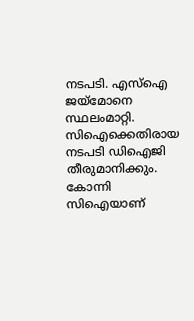നടപടി. എസ്‌ഐ ജയ്‌മോനെ സ്ഥലംമാറ്റി. സിഐക്കെതിരായ നടപടി ഡിഐജി തീരുമാനിക്കും. കോന്നി സിഐയാണ്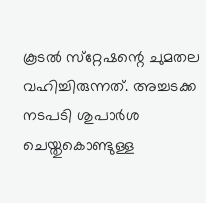കൂടല്‍ സ്‌റ്റേഷന്റെ ചുമതല വഹിച്ചിരുന്നത്. അച്ചടക്ക നടപടി ശുപാര്‍ശ ചെയ്തുകൊണ്ടുള്ള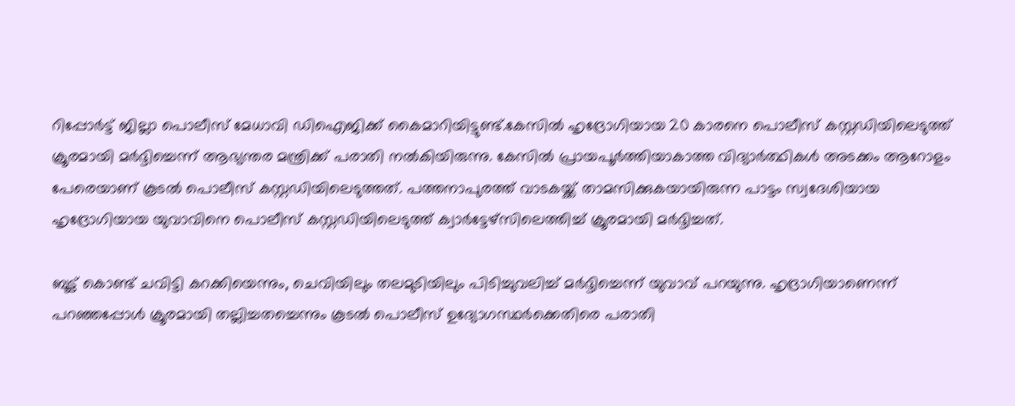റിപ്പോര്‍ട്ട് ജില്ലാ പൊലീസ് മേധാവി ഡിഐജിക്ക് കൈമാറിയിട്ടുണ്ട്.കേസില്‍ ഹൃദ്രോഗിയായ 20 കാരനെ പൊലീസ് കസ്റ്റഡിയിലെടുത്ത് ക്രൂരമായി മര്‍ദ്ദിച്ചെന്ന് ആഭ്യന്തര മന്ത്രിക്ക് പരാതി നല്‍കിയിരുന്നു. കേസില്‍ പ്രായപൂര്‍ത്തിയാകാത്ത വിദ്യാര്‍ത്ഥികള്‍ അടക്കം ആറോളം പേരെയാണ് കൂടല്‍ പൊലീസ് കസ്റ്റഡിയിലെടുത്തത്. പത്തനാപുരത്ത് വാടകയ്ക്ക് താമസിക്കുകയായിരുന്ന പാട്ടം സ്വദേശിയായ ഹൃദ്രോഗിയായ യുവാവിനെ പൊലീസ് കസ്റ്റഡിയിലെടുത്ത് ക്വാര്‍ട്ടേഴ്‌സിലെത്തിച്ച് ക്രൂരമായി മര്‍ദ്ദിച്ചത്.

ബൂട്ട് കൊണ്ട് ചവിട്ടി കറക്കിയെന്നും, ചെവിയിലും തലമുടിയിലും പിടിച്ചുവലിച്ച് മര്‍ദ്ദിച്ചെന്ന് യുവാവ് പറയുന്നു. ഹൃദ്രാഗിയാണെന്ന് പറഞ്ഞപ്പോള്‍ ക്രൂരമായി തല്ലിച്ചതച്ചെന്നും കൂടല്‍ പൊലീസ് ഉദ്യോഗസ്ഥര്‍ക്കെതിരെ പരാതി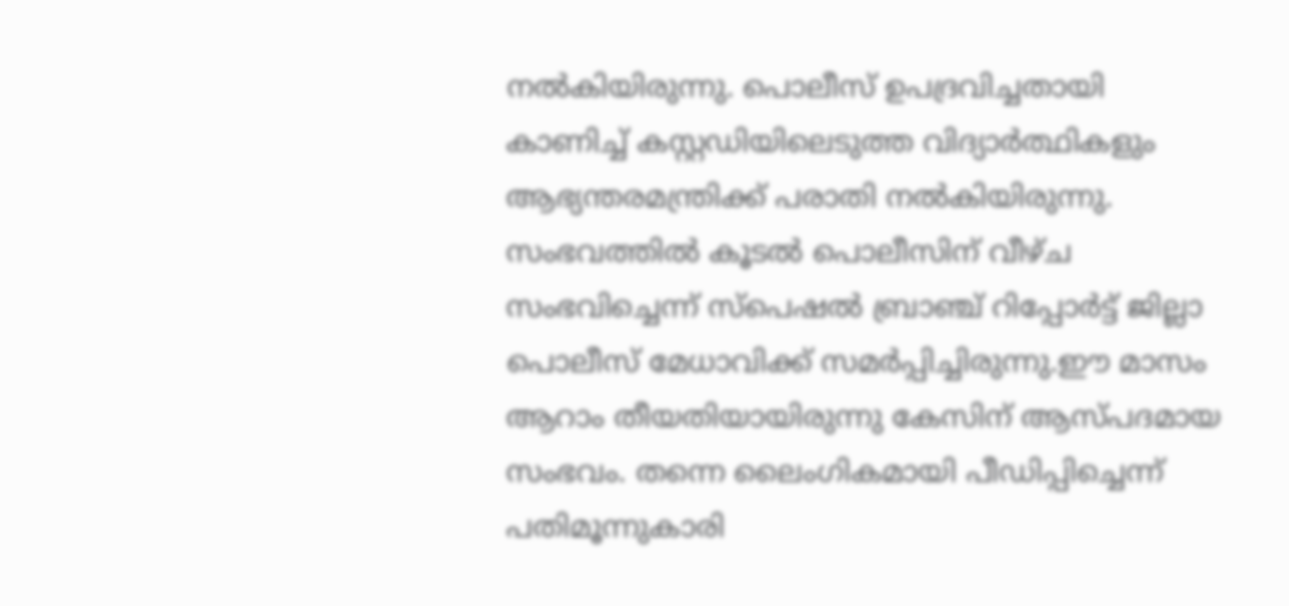നല്‍കിയിരുന്നു. പൊലീസ് ഉപദ്രവിച്ചതായി കാണിച്ച് കസ്റ്റഡിയിലെടുത്ത വിദ്യാര്‍ത്ഥികളും ആഭ്യന്തരമന്ത്രിക്ക് പരാതി നല്‍കിയിരുന്നു. സംഭവത്തില്‍ കൂടല്‍ പൊലീസിന് വീഴ്ച സംഭവിച്ചെന്ന് സ്‌പെഷല്‍ ബ്രാഞ്ച് റിപ്പോര്‍ട്ട് ജില്ലാ പൊലീസ് മേധാവിക്ക് സമര്‍പ്പിച്ചിരുന്നു.ഈ മാസം ആറാം തീയതിയായിരുന്നു കേസിന് ആസ്പദമായ സംഭവം. തന്നെ ലൈംഗികമായി പീഡിപ്പിച്ചെന്ന് പതിമൂന്നുകാരി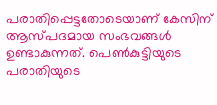പരാതിപ്പെട്ടതോടെയാണ് കേസിന് ആസ്പദമായ സംഭവങ്ങള്‍ ഉണ്ടാകുന്നത്. പെണ്‍കുട്ടിയുടെ പരാതിയുടെ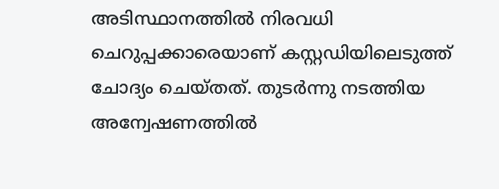അടിസ്ഥാനത്തില്‍ നിരവധി ചെറുപ്പക്കാരെയാണ് കസ്റ്റഡിയിലെടുത്ത് ചോദ്യം ചെയ്തത്. തുടര്‍ന്നു നടത്തിയ അന്വേഷണത്തില്‍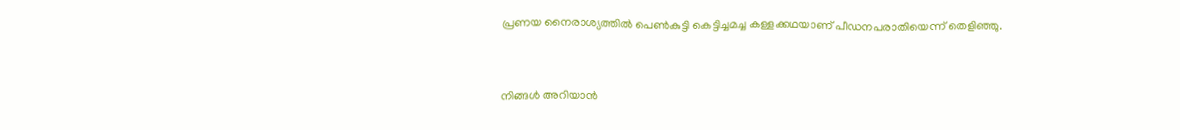പ്രണയ നൈരാശ്യത്തില്‍ പെണ്‍കുട്ടി കെട്ടിച്ചമച്ച കള്ളക്കഥയാണ് പീഡനപരാതിയെന്ന് തെളിഞ്ഞു.


നിങ്ങൾ അറിയാൻ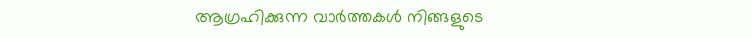ആഗ്രഹിക്കുന്ന വാർത്തകൾ നിങ്ങളുടെ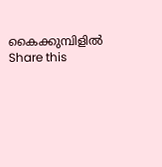കൈക്കുമ്പിളിൽ
Share this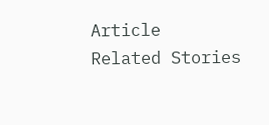Article
Related Stories